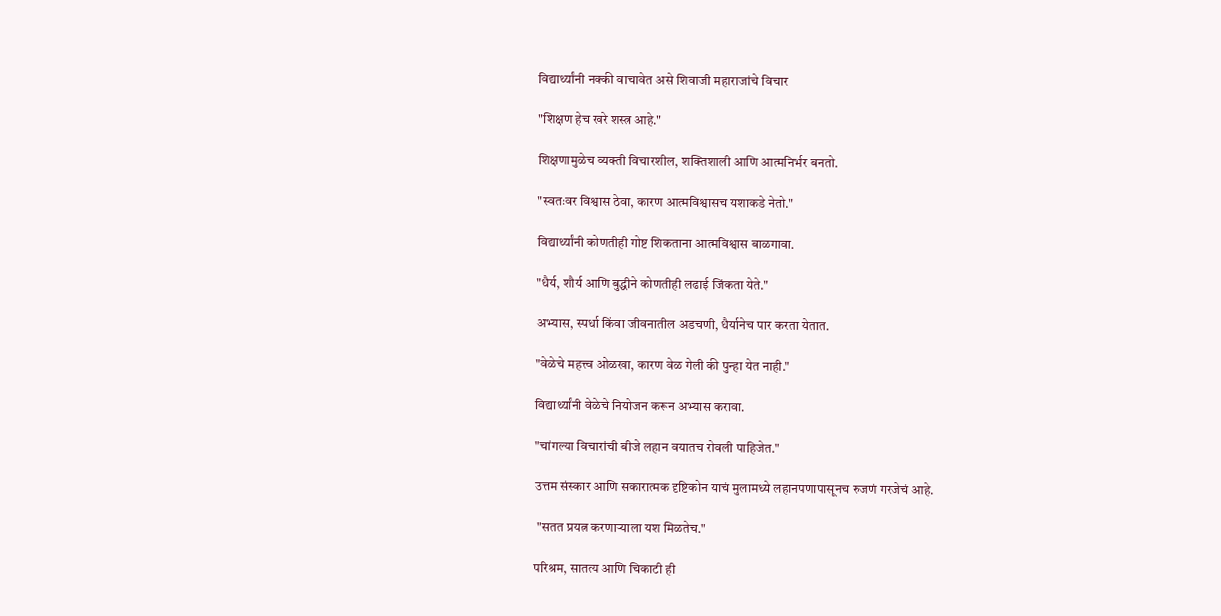विद्यार्थ्यांनी नक्की वाचावेत असे शिवाजी महाराजांचे विचार

"शिक्षण हेच खरे शस्त्र आहे."

शिक्षणामुळेच व्यक्ती विचारशील, शक्तिशाली आणि आत्मनिर्भर बनतो.

"स्वतःवर विश्वास ठेवा, कारण आत्मविश्वासच यशाकडे नेतो."

विद्यार्थ्यांनी कोणतीही गोष्ट शिकताना आत्मविश्वास बाळगावा.

"धैर्य, शौर्य आणि बुद्धीने कोणतीही लढाई जिंकता येते."

अभ्यास, स्पर्धा किंवा जीवनातील अडचणी, धैर्यानेच पार करता येतात.

"वेळेचे महत्त्व ओळखा, कारण वेळ गेली की पुन्हा येत नाही."

विद्यार्थ्यांनी वेळेचे नियोजन करून अभ्यास करावा.

"चांगल्या विचारांची बीजे लहान वयातच रोवली पाहिजेत."

उत्तम संस्कार आणि सकारात्मक दृष्टिकोन याचं मुलामध्ये लहानपणापासूनच रुजणं गरजेचं आहे.

 "सतत प्रयत्न करणाऱ्याला यश मिळतेच."

परिश्रम, सातत्य आणि चिकाटी ही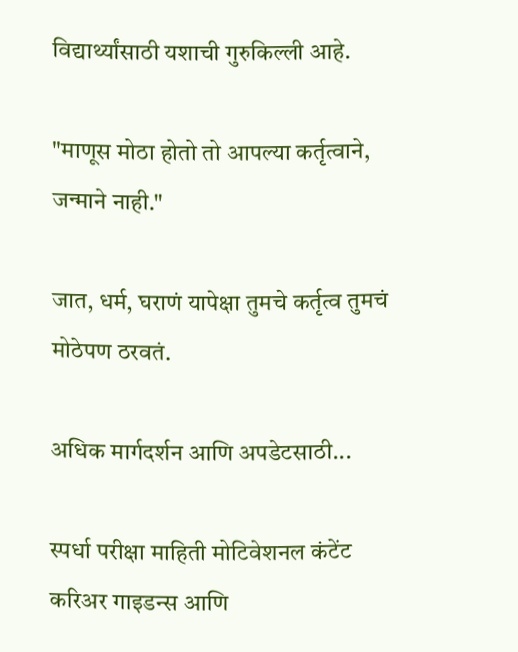विद्यार्थ्यांसाठी यशाची गुरुकिल्ली आहे.

"माणूस मोठा होतो तो आपल्या कर्तृत्वाने, जन्माने नाही."

जात, धर्म, घराणं यापेक्षा तुमचे कर्तृत्व तुमचं मोठेपण ठरवतं.

अधिक मार्गदर्शन आणि अपडेटसाठी...

स्पर्धा परीक्षा माहिती मोटिवेशनल कंटेंट करिअर गाइडन्स आणि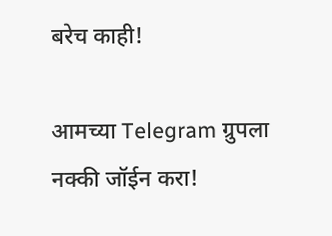बरेच काही!

आमच्या Telegram ग्रुपला नक्की जॉईन करा!